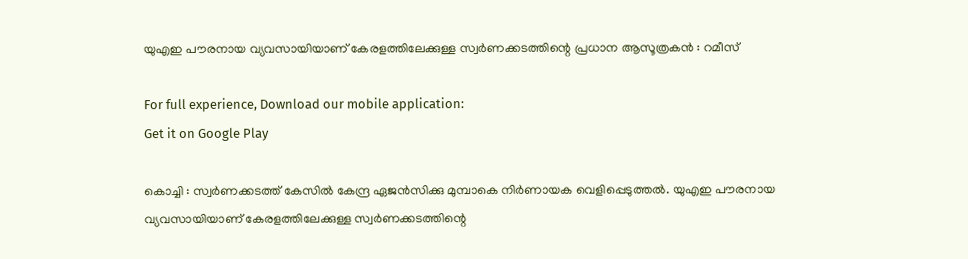യുഎഇ പൗരനായ വ്യവസായിയാണ് കേരളത്തിലേക്കുള്ള സ്വര്‍ണക്കടത്തിന്റെ പ്രധാന ആസൂത്രകന്‍ : റമീസ്

For full experience, Download our mobile application:
Get it on Google Play

കൊച്ചി : സ്വര്‍ണക്കടത്ത് കേസില്‍ കേന്ദ്ര ഏജന്‍സിക്കു മുമ്പാകെ നിര്‍ണായക വെളിപ്പെടുത്തല്‍. യുഎഇ പൗരനായ വ്യവസായിയാണ് കേരളത്തിലേക്കുള്ള സ്വര്‍ണക്കടത്തിന്റെ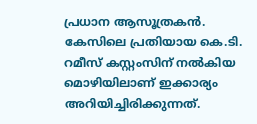പ്രധാന ആസൂത്രകന്‍. കേസിലെ പ്രതിയായ കെ.ടി. റമീസ് കസ്റ്റംസിന് നല്‍കിയ മൊഴിയിലാണ് ഇക്കാര്യം അറിയിച്ചിരിക്കുന്നത്.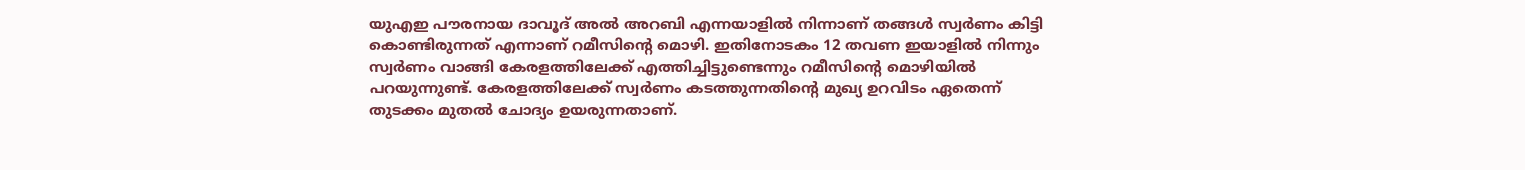യുഎഇ പൗരനായ ദാവൂദ് അല്‍ അറബി എന്നയാളില്‍ നിന്നാണ് തങ്ങള്‍ സ്വര്‍ണം കിട്ടി കൊണ്ടിരുന്നത് എന്നാണ് റമീസിന്റെ മൊഴി. ഇതിനോടകം 12 തവണ ഇയാളില്‍ നിന്നും സ്വര്‍ണം വാങ്ങി കേരളത്തിലേക്ക് എത്തിച്ചിട്ടുണ്ടെന്നും റമീസിന്റെ മൊഴിയില്‍ പറയുന്നുണ്ട്. കേരളത്തിലേക്ക് സ്വര്‍ണം കടത്തുന്നതിന്റെ മുഖ്യ ഉറവിടം ഏതെന്ന് തുടക്കം മുതല്‍ ചോദ്യം ഉയരുന്നതാണ്.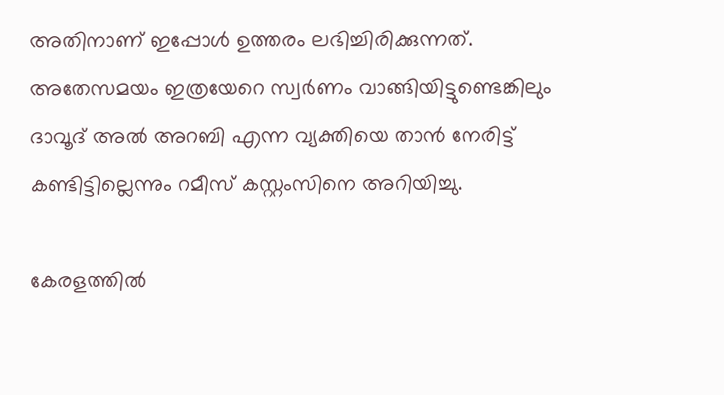അതിനാണ് ഇപ്പോള്‍ ഉത്തരം ലഭിച്ചിരിക്കുന്നത്. അതേസമയം ഇത്രയേറെ സ്വര്‍ണം വാങ്ങിയിട്ടുണ്ടെങ്കിലും ദാവൂദ് അല്‍ അറബി എന്ന വ്യക്തിയെ താന്‍ നേരിട്ട് കണ്ടിട്ടില്ലെന്നും റമീസ് കസ്റ്റംസിനെ അറിയിച്ചു.

കേരളത്തില്‍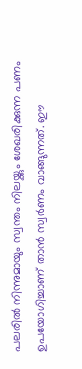പലരില്‍ നിന്നുമായും സ്വന്തം നിലയ്ക്കും ശേഖരിക്കുന്ന പണം ഉപയോഗിച്ചാണ് താന്‍ സ്വര്‍ണം വാങ്ങുന്നത്. ഈ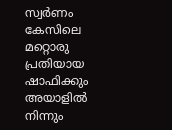സ്വര്‍ണം കേസിലെ മറ്റൊരു പ്രതിയായ ഷാഫിക്കും അയാളില്‍ നിന്നും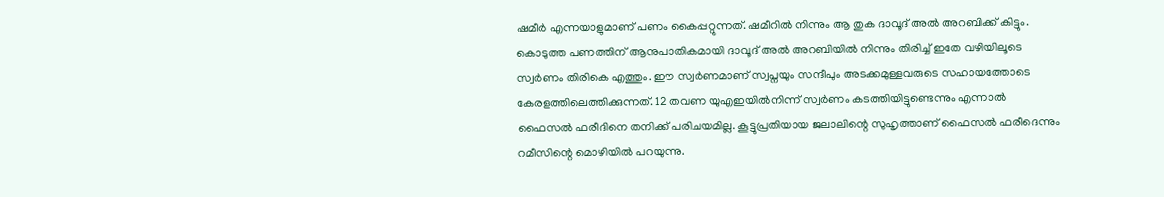ഷമീര്‍ എന്നയാളുമാണ് പണം കൈപ്പറ്റുന്നത്. ഷമീറില്‍ നിന്നും ആ തുക ദാവൂദ് അല്‍ അറബിക്ക് കിട്ടും. കൊടുത്ത പണത്തിന് ആനുപാതികമായി ദാവൂദ് അല്‍ അറബിയില്‍ നിന്നും തിരിച്ച്‌ ഇതേ വഴിയിലൂടെ സ്വര്‍ണം തിരികെ എത്തും. ഈ സ്വര്‍ണമാണ് സ്വപ്നയും സന്ദീപും അടക്കമുള്ളവരുടെ സഹായത്തോടെ കേരളത്തിലെത്തിക്കുന്നത്. 12 തവണ യുഎഇയില്‍നിന്ന് സ്വര്‍ണം കടത്തിയിട്ടുണ്ടെന്നും എന്നാല്‍ ഫൈസല്‍ ഫരീദിനെ തനിക്ക് പരിചയമില്ല. കൂട്ടുപ്രതിയായ ജലാലിന്റെ സുഹൃത്താണ് ഫൈസല്‍ ഫരീദെന്നും റമീസിന്റെ മൊഴിയില്‍ പറയുന്നു.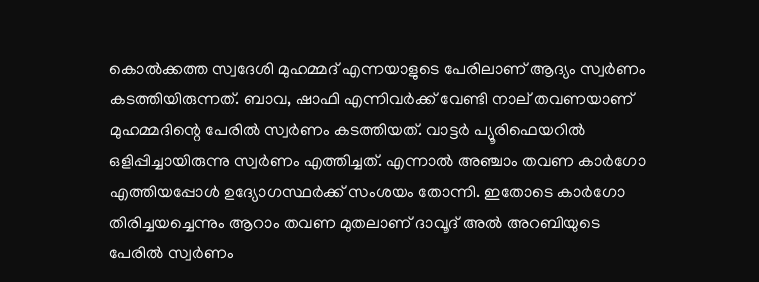കൊല്‍ക്കത്ത സ്വദേശി മുഹമ്മദ് എന്നയാളുടെ പേരിലാണ് ആദ്യം സ്വര്‍ണം കടത്തിയിരുന്നത്. ബാവ, ഷാഫി എന്നിവര്‍ക്ക് വേണ്ടി നാല് തവണയാണ് മുഹമ്മദിന്റെ പേരില്‍ സ്വര്‍ണം കടത്തിയത്. വാട്ടര്‍ പ്യൂരിഫെയറില്‍ ഒളിപ്പിച്ചായിരുന്നു സ്വര്‍ണം എത്തിച്ചത്. എന്നാല്‍ അഞ്ചാം തവണ കാര്‍ഗോ എത്തിയപ്പോള്‍ ഉദ്യോഗസ്ഥര്‍ക്ക് സംശയം തോന്നി. ഇതോടെ കാര്‍ഗോ തിരിച്ചയച്ചെന്നും ആറാം തവണ മുതലാണ് ദാവൂദ് അല്‍ അറബിയുടെ പേരില്‍ സ്വര്‍ണം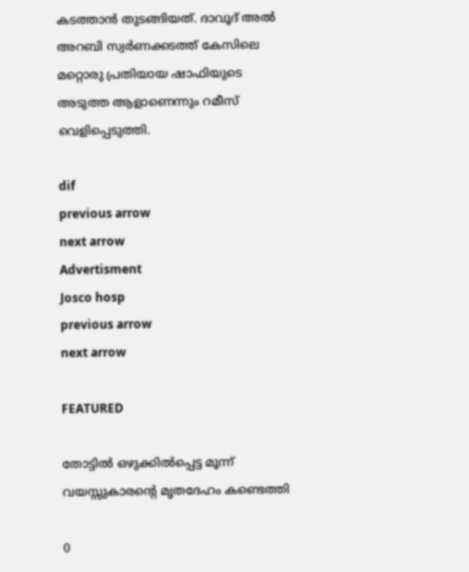കടത്താന്‍ തുടങ്ങിയത്. ദാവൂദ് അല്‍ അറബി സ്വര്‍ണക്കടത്ത് കേസിലെ മറ്റൊരു പ്രതിയായ ഷാഫിയുടെ അടുത്ത ആളാണെന്നും റമീസ് വെളിപ്പെടുത്തി.

dif
previous arrow
next arrow
Advertisment
Josco hosp
previous arrow
next arrow

FEATURED

തോട്ടിൽ ഒഴുക്കിൽപ്പെട്ട മൂന്ന് വയസ്സുകാരന്റെ മൃതദേഹം കണ്ടെത്തി

0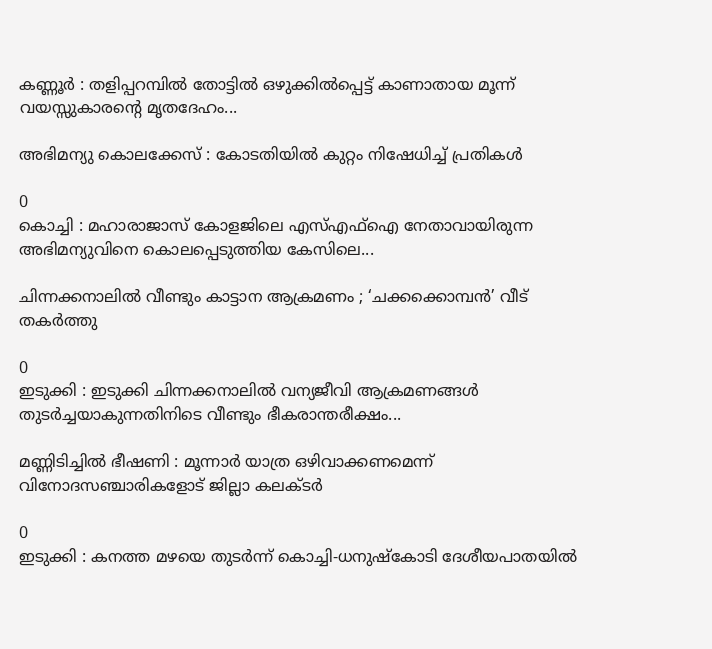കണ്ണൂർ : തളിപ്പറമ്പിൽ തോട്ടിൽ ഒഴുക്കിൽപ്പെട്ട് കാണാതായ മൂന്ന് വയസ്സുകാരന്റെ മൃതദേഹം...

അഭിമന്യു കൊലക്കേസ് : കോടതിയിൽ കുറ്റം നിഷേധിച്ച് പ്രതികൾ

0
കൊച്ചി : മഹാരാജാസ് കോളജിലെ എസ്എഫ്ഐ നേതാവായിരുന്ന അഭിമന്യുവിനെ കൊലപ്പെടുത്തിയ കേസിലെ...

ചിന്നക്കനാലിൽ വീണ്ടും കാട്ടാന ആക്രമണം ; ‘ചക്കക്കൊമ്പൻ’ വീട് തകർത്തു

0
ഇടുക്കി : ഇടുക്കി ചിന്നക്കനാലിൽ വന്യജീവി ആക്രമണങ്ങൾ തുടർച്ചയാകുന്നതിനിടെ വീണ്ടും ഭീകരാന്തരീക്ഷം...

മണ്ണിടിച്ചിൽ ഭീഷണി : മൂന്നാർ യാത്ര ഒഴിവാക്കണമെന്ന് വിനോദസഞ്ചാരികളോട് ജില്ലാ കലക്ടർ

0
ഇടുക്കി : കനത്ത മഴയെ തുടർന്ന് കൊച്ചി-ധനുഷ്കോടി ദേശീയപാതയിൽ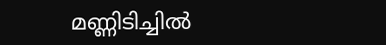മണ്ണിടിച്ചിൽ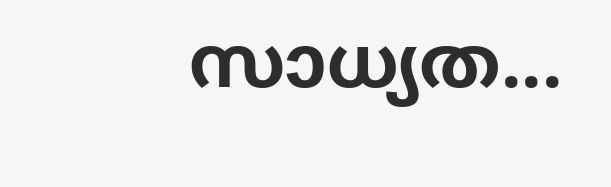സാധ്യത...